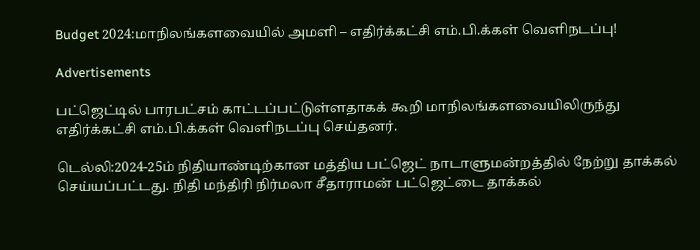Budget 2024:மாநிலங்களவையில் அமளி – எதிர்க்கட்சி எம்.பி.க்கள் வெளிநடப்பு!

Advertisements

பட்ஜெட்டில் பாரபட்சம் காட்டப்பட்டுள்ளதாகக் கூறி மாநிலங்களவையிலிருந்து எதிர்க்கட்சி எம்.பி.க்கள் வெளிநடப்பு செய்தனர்.

டெல்லி:2024-25ம் நிதியாண்டிற்கான மத்திய பட்ஜெட் நாடாளுமன்றத்தில் நேற்று தாக்கல் செய்யப்பட்டது. நிதி மந்திரி நிர்மலா சீதாராமன் பட்ஜெட்டை தாக்கல்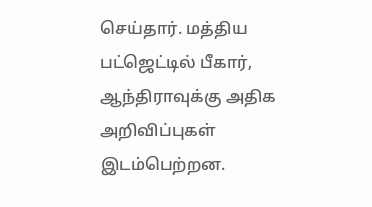செய்தார். மத்திய பட்ஜெட்டில் பீகார், ஆந்திராவுக்கு அதிக அறிவிப்புகள் இடம்பெற்றன.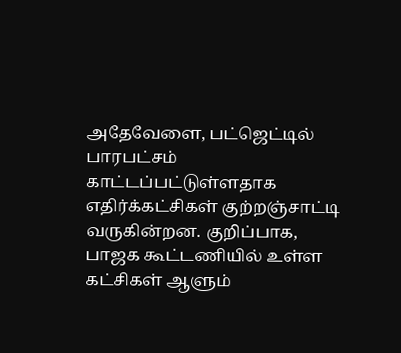அதேவேளை, பட்ஜெட்டில் பாரபட்சம் காட்டப்பட்டுள்ளதாக எதிர்க்கட்சிகள் குற்றஞ்சாட்டி வருகின்றன. குறிப்பாக, பாஜக கூட்டணியில் உள்ள கட்சிகள் ஆளும்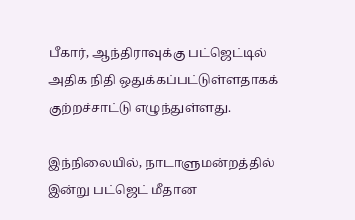பீகார், ஆந்திராவுக்கு பட்ஜெட்டில் அதிக நிதி ஒதுக்கப்பட்டுள்ளதாகக் குற்றச்சாட்டு எழுந்துள்ளது.

இந்நிலையில், நாடாளுமன்றத்தில் இன்று பட்ஜெட் மீதான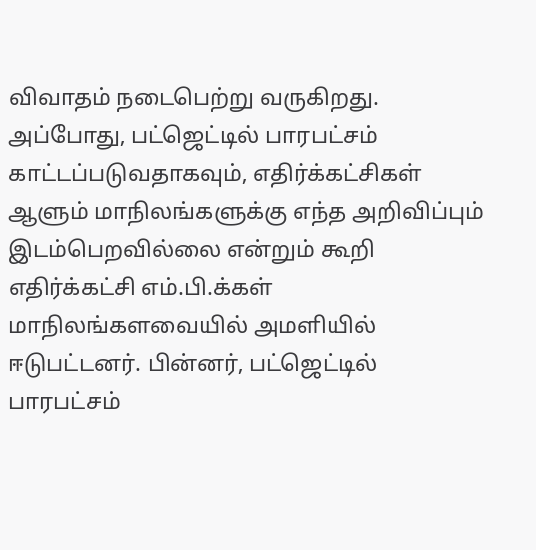விவாதம் நடைபெற்று வருகிறது. அப்போது, பட்ஜெட்டில் பாரபட்சம் காட்டப்படுவதாகவும், எதிர்க்கட்சிகள் ஆளும் மாநிலங்களுக்கு எந்த அறிவிப்பும் இடம்பெறவில்லை என்றும் கூறி எதிர்க்கட்சி எம்.பி.க்கள் மாநிலங்களவையில் அமளியில் ஈடுபட்டனர். பின்னர், பட்ஜெட்டில் பாரபட்சம்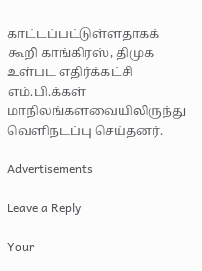காட்டப்பட்டுள்ளதாகக் கூறி காங்கிரஸ், திமுக உள்பட எதிர்க்கட்சி எம்.பி.க்கள் மாநிலங்களவையிலிருந்து வெளிநடப்பு செய்தனர்.

Advertisements

Leave a Reply

Your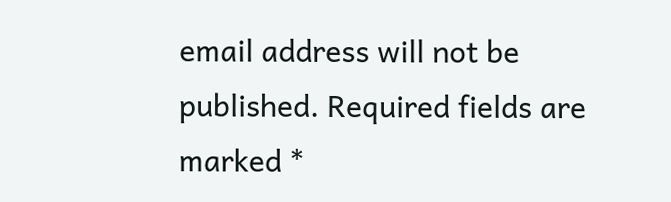email address will not be published. Required fields are marked *